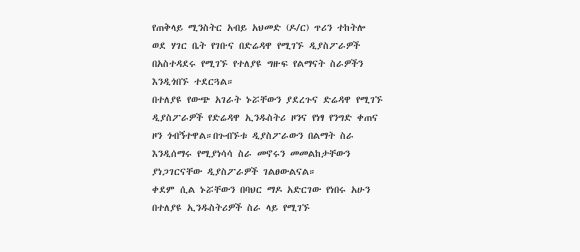የጠቅላይ ሚንስትር አብይ አህመድ (ዶ/ር) ጥሪን ተከትሎ ወደ ሃገር ቤት የገቡና በድሬዳዋ የሚገኙ ዲያስፖራዎች በአስተዳደሩ የሚገኙ የተለያዩ ግዙፍ የልማናት ስራዎችን እንዲጎበኙ ተደርጓል።
በተለያዩ የውጭ አገራት ኑሯቸውን ያደረጉና ድሬዳዋ የሚገኙ ዲያስፖራዎች የድሬዳዋ ኢንዱስትሪ ዞንና የነፃ የንግድ ቀጠና ዞን ጎብኝተዋል።በጉብኙቱ ዲያስፖራውን በልማት ስራ እንዲሰማሩ የሚያነሳሳ ስራ መኖሩን መመልከታቸውን ያነጋገርናቸው ዲያስፖራዎች ገልፀውልናል።
ቀደም ሲል ኑሯቸውን በባህር ማዶ አድርገው የነበሩ አሁን በተለያዩ ኢንዱስትሪዎች ስራ ላይ የሚገኙ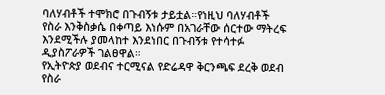ባለሃብቶች ተሞክሮ በጉብኝቱ ታይቷል።የነዚህ ባለሃብቶች የስራ እንቅስቃሴ በቀጣይ እነሱም በአገራቸው ሰርተው ማትረፍ እንደሚችሉ ያመላከተ እንደነበር በጉብኝቱ የተሳተፉ ዲያስፖራዎች ገልፀዋል።
የኢትዮጵያ ወደብና ተርሚናል የድሬዳዋ ቅርንጫፍ ደረቅ ወደብ የስራ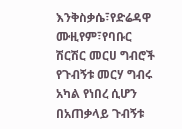እንቅስቃሴ፣የድሬዳዋ ሙዚየም፣የባቡር ሽርሽር መርሀ ግብሮች የጉብኝቱ መርሃ ግብሩ አካል የነበረ ሲሆን በአጠቃላይ ጉብኝቱ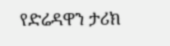የድሬዳዋን ታሪክ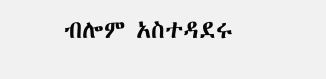ብሎም አስተዳደሩ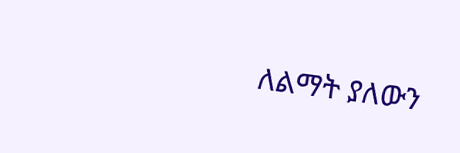ለልማት ያለውን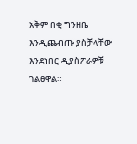አቅም በቂ ግንዘቤ እንዲጨብጡ ያስቻላቸው እንደነበር ዲያስፖራዎቹ ገልፀዋል።